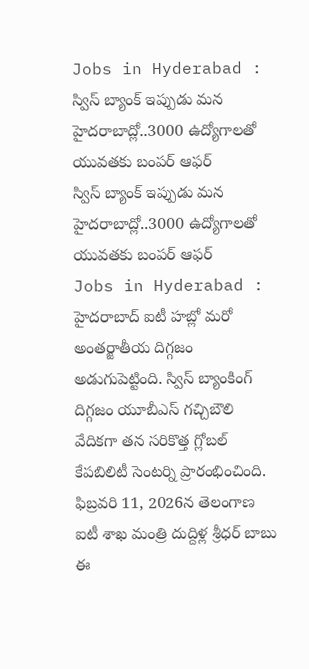Jobs in Hyderabad : స్విస్ బ్యాంక్ ఇప్పుడు మన హైదరాబాద్లో..3000 ఉద్యోగాలతో యువతకు బంపర్ ఆఫర్
స్విస్ బ్యాంక్ ఇప్పుడు మన హైదరాబాద్లో..3000 ఉద్యోగాలతో యువతకు బంపర్ ఆఫర్
Jobs in Hyderabad : హైదరాబాద్ ఐటీ హబ్లో మరో అంతర్జాతీయ దిగ్గజం అడుగుపెట్టింది. స్విస్ బ్యాంకింగ్ దిగ్గజం యూబీఎస్ గచ్చిబౌలి వేదికగా తన సరికొత్త గ్లోబల్ కేపబిలిటీ సెంటర్ని ప్రారంభించింది. ఫిబ్రవరి 11, 2026న తెలంగాణ ఐటీ శాఖ మంత్రి దుద్దిళ్ల శ్రీధర్ బాబు ఈ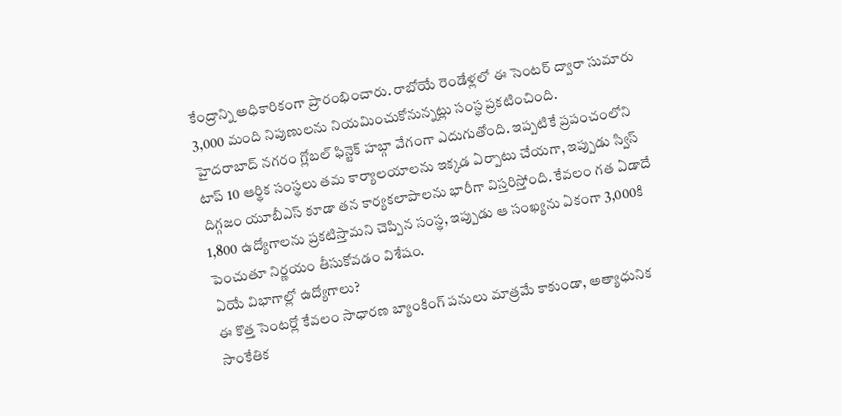కేంద్రాన్ని అధికారికంగా ప్రారంభించారు. రాబోయే రెండేళ్లలో ఈ సెంటర్ ద్వారా సుమారు 3,000 మంది నిపుణులను నియమించుకోనున్నట్లు సంస్థ ప్రకటించింది.
హైదరాబాద్ నగరం గ్లోబల్ ఫిన్టెక్ హబ్గా వేగంగా ఎదుగుతోంది. ఇప్పటికే ప్రపంచంలోని టాప్ 10 ఆర్థిక సంస్థలు తమ కార్యాలయాలను ఇక్కడ ఏర్పాటు చేయగా, ఇప్పుడు స్విస్ దిగ్గజం యూబీఎస్ కూడా తన కార్యకలాపాలను భారీగా విస్తరిస్తోంది. కేవలం గత ఏడాదే 1,800 ఉద్యోగాలను ప్రకటిస్తామని చెప్పిన సంస్థ, ఇప్పుడు ఆ సంఖ్యను ఏకంగా 3,000కి పెంచుతూ నిర్ణయం తీసుకోవడం విశేషం.
ఏయే విభాగాల్లో ఉద్యోగాలు?
ఈ కొత్త సెంటర్లో కేవలం సాధారణ బ్యాంకింగ్ పనులు మాత్రమే కాకుండా, అత్యాధునిక సాంకేతిక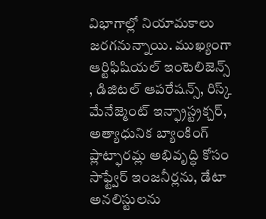విభాగాల్లో నియామకాలు జరగనున్నాయి. ముఖ్యంగా ఆర్టిఫిషియల్ ఇంటెలిజెన్స్ , డిజిటల్ ఆపరేషన్స్, రిస్క్ మేనేజ్మెంట్ ఇన్ఫ్రాస్ట్రక్చర్, అత్యాధునిక బ్యాంకింగ్ ప్లాట్ఫారమ్ల అభివృద్ధి కోసం సాఫ్ట్వేర్ ఇంజనీర్లను, డేటా అనలిస్టులను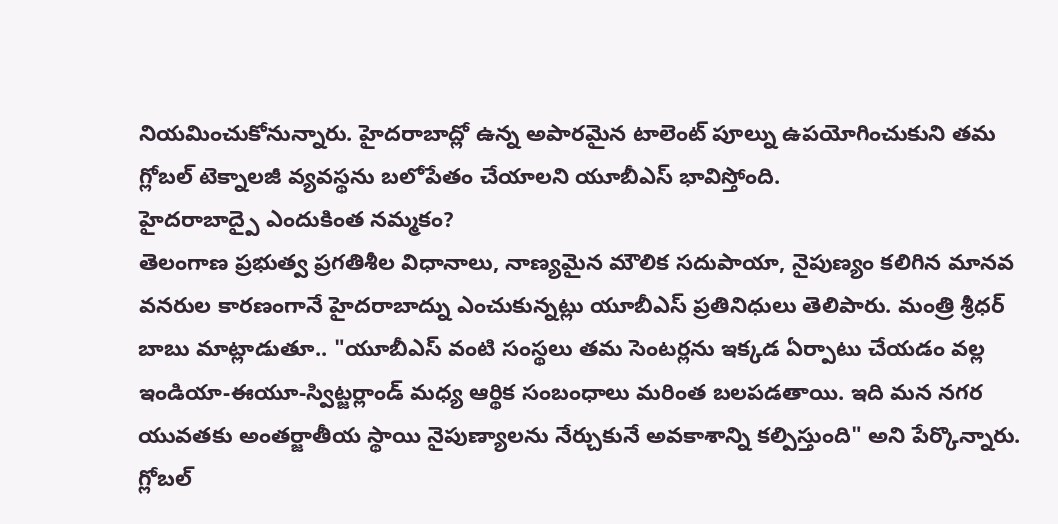నియమించుకోనున్నారు. హైదరాబాద్లో ఉన్న అపారమైన టాలెంట్ పూల్ను ఉపయోగించుకుని తమ గ్లోబల్ టెక్నాలజీ వ్యవస్థను బలోపేతం చేయాలని యూబీఎస్ భావిస్తోంది.
హైదరాబాద్పై ఎందుకింత నమ్మకం?
తెలంగాణ ప్రభుత్వ ప్రగతిశీల విధానాలు, నాణ్యమైన మౌలిక సదుపాయా, నైపుణ్యం కలిగిన మానవ వనరుల కారణంగానే హైదరాబాద్ను ఎంచుకున్నట్లు యూబీఎస్ ప్రతినిధులు తెలిపారు. మంత్రి శ్రీధర్ బాబు మాట్లాడుతూ.. "యూబీఎస్ వంటి సంస్థలు తమ సెంటర్లను ఇక్కడ ఏర్పాటు చేయడం వల్ల ఇండియా-ఈయూ-స్విట్జర్లాండ్ మధ్య ఆర్థిక సంబంధాలు మరింత బలపడతాయి. ఇది మన నగర యువతకు అంతర్జాతీయ స్థాయి నైపుణ్యాలను నేర్చుకునే అవకాశాన్ని కల్పిస్తుంది" అని పేర్కొన్నారు.
గ్లోబల్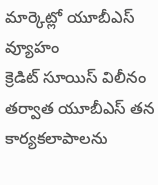మార్కెట్లో యూబీఎస్ వ్యూహం
క్రెడిట్ సూయిస్ విలీనం తర్వాత యూబీఎస్ తన కార్యకలాపాలను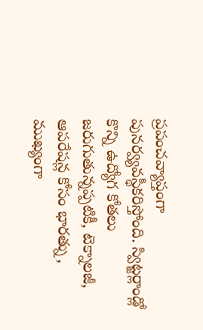ప్రపంచవ్యాప్తంగా పునర్వ్యవస్థీకరిస్తోంది. స్విట్జర్లాండ్లో కొన్ని ఉద్యోగ కోతలు జరుగుతున్నప్పటికీ, టెక్నాలజీ, ఆపరేషన్ల కోసం భారత్ను, ముఖ్యంగా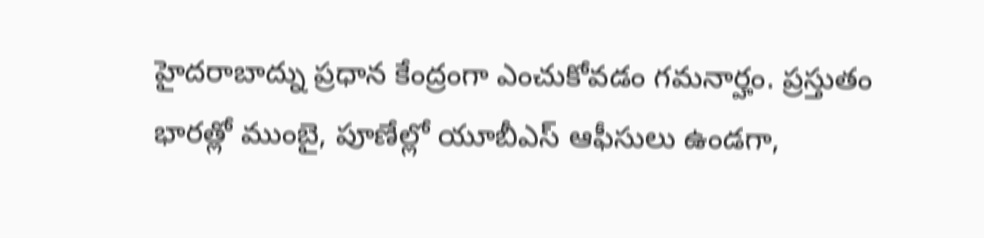హైదరాబాద్ను ప్రధాన కేంద్రంగా ఎంచుకోవడం గమనార్హం. ప్రస్తుతం భారత్లో ముంబై, పూణేల్లో యూబీఎస్ ఆఫీసులు ఉండగా,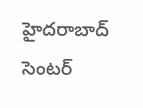హైదరాబాద్ సెంటర్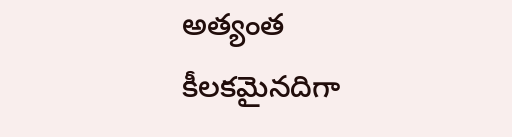అత్యంత కీలకమైనదిగా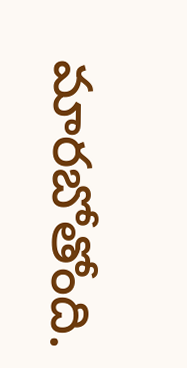మారబోతోంది.